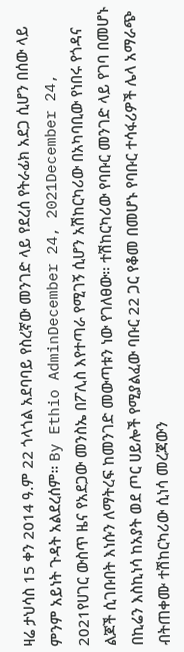ዛሬ ታህሳስ 15 ቀን 2014 ዓ.ም 22 ጎላጎል አደባባይ የስረኛው መንገድ ላይ የደረሰ የትራፊክ አደጋ ሲሆን በሰው ላይ ምንም አይነት ጉዳት አልደረሰም። By Ethio AdminDecember 24, 2021December 24, 2021የሀገር ውስጥ ዜና የአደጋው መንስኤ በፖሊስ እየተጣራ የሚገኝ ሲሆን አሽከርካሪው በአካባቢው የነበሩ የጎዳና ልጆች ሲገቡበት እነሱን ለማትረፍ ከመንገድ መውጣቱን ነው የገለፀው። ተሽከርካሪው የባቡር መንገድ ላይ የገባ በመሆኑ በኪሬን እስኪነሳ ከአያት ወደ ጦር ሀይሎች የሚያልፈው ባቡር 22 ጋር የቆመ በመሆኑ የባቡር ተሳፋሪዎች ሌላ አማራጭ ብትጠቀሙ ተሽከርካሪው ሲነሳ መረጃውን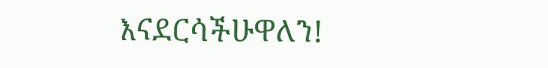እናደርሳችሁዋለን!